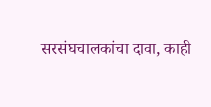सरसंघचालकांचा दावा, काही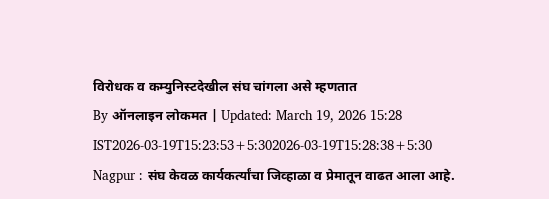विरोधक व कम्युनिस्टदेखील संघ चांगला असे म्हणतात
By ऑनलाइन लोकमत | Updated: March 19, 2026 15:28 IST2026-03-19T15:23:53+5:302026-03-19T15:28:38+5:30
Nagpur : संघ केवळ कार्यकर्त्यांचा जिव्हाळा व प्रेमातून वाढत आला आहे.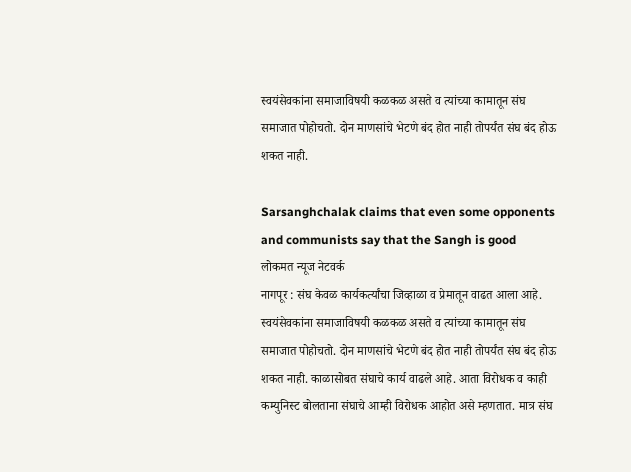स्वयंसेवकांना समाजाविषयी कळकळ असते व त्यांच्या कामातून संघ समाजात पोहोचतो. दोन माणसांचे भेटणे बंद होत नाही तोपर्यंत संघ बंद होऊ शकत नाही.

Sarsanghchalak claims that even some opponents and communists say that the Sangh is good
लोकमत न्यूज नेटवर्क
नागपूर : संघ केवळ कार्यकर्त्यांचा जिव्हाळा व प्रेमातून वाढत आला आहे. स्वयंसेवकांना समाजाविषयी कळकळ असते व त्यांच्या कामातून संघ समाजात पोहोचतो. दोन माणसांचे भेटणे बंद होत नाही तोपर्यंत संघ बंद होऊ शकत नाही. काळासोबत संघाचे कार्य वाढले आहे. आता विरोधक व काही कम्युनिस्ट बोलताना संघाचे आम्ही विरोधक आहोत असे म्हणतात. मात्र संघ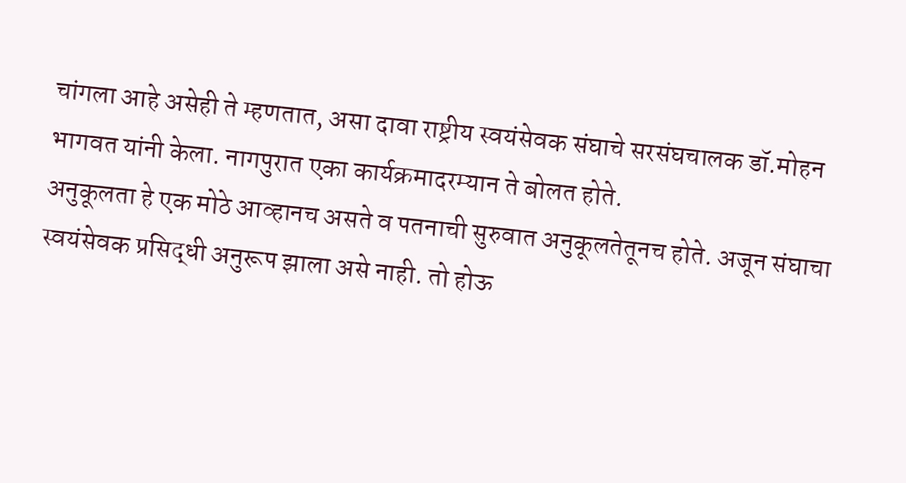चांगला आहे असेही ते म्हणतात, असा दावा राष्ट्रीय स्वयंसेवक संघाचे सरसंघचालक डॉ.मोहन भागवत यांनी केला. नागपुरात एका कार्यक्रमादरम्यान ते बोलत होते.
अनुकूलता हे एक मोठे आव्हानच असते व पतनाची सुरुवात अनुकूलतेतूनच होते. अजून संघाचा स्वयंसेवक प्रसिद्धी अनुरूप झाला असे नाही. तो होऊ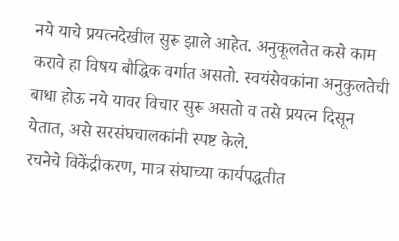नये याचे प्रयत्नदेखील सुरू झाले आहेत. अनुकूलतेत कसे काम करावे हा विषय बौद्धिक वर्गात असतो. स्वयंसेवकांना अनुकुलतेची बाधा होऊ नये यावर विचार सुरू असतो व तसे प्रयत्न दिसून येतात, असे सरसंघचालकांनी स्पष्ट केले.
रचनेचे विकेंद्रीकरण, मात्र संघाच्या कार्यपद्धतीत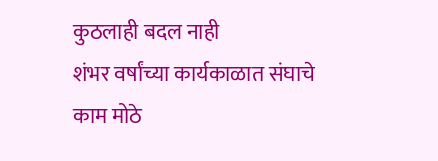कुठलाही बदल नाही
शंभर वर्षांच्या कार्यकाळात संघाचे काम मोठे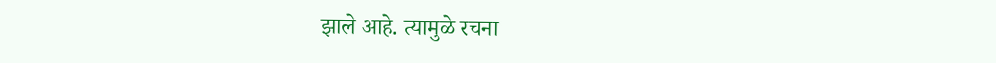झाले आहे. त्यामुळे रचना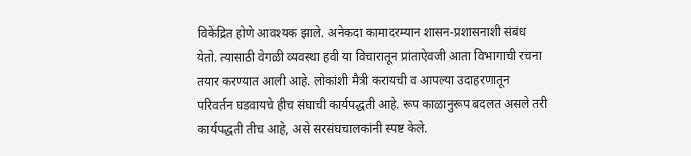विकेंद्रित होणे आवश्यक झाले. अनेकदा कामादरम्यान शासन-प्रशासनाशी संबंध येतो. त्यासाठी वेगळी व्यवस्था हवी या विचारातून प्रांताऐवजी आता विभागाची रचना तयार करण्यात आली आहे. लोकांशी मैत्री करायची व आपल्या उदाहरणातून परिवर्तन घडवायचे हीच संघाची कार्यपद्धती आहे. रूप काळानुरूप बदलत असले तरी कार्यपद्धती तीच आहे, असे सरसंघचालकांनी स्पष्ट केले.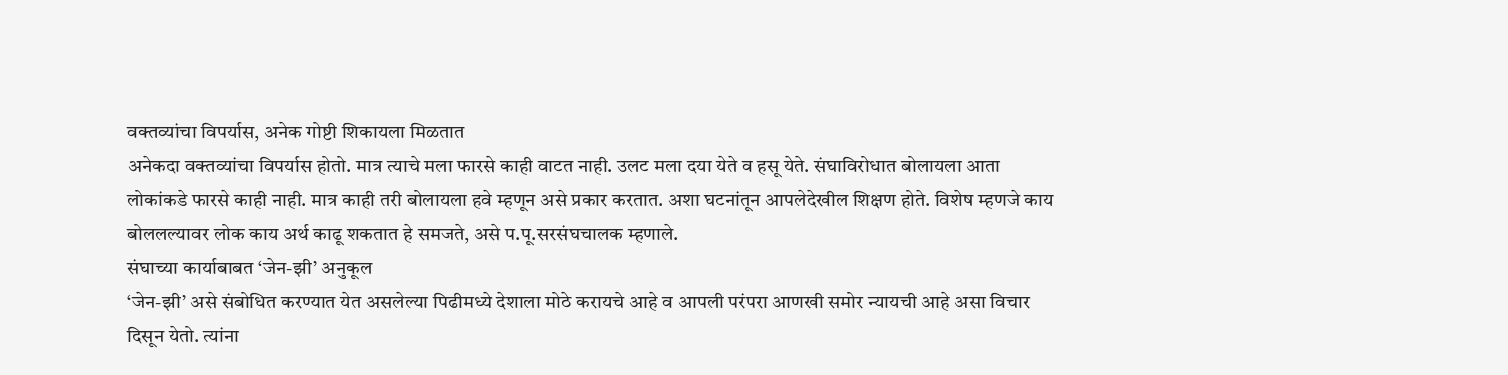वक्तव्यांचा विपर्यास, अनेक गोष्टी शिकायला मिळतात
अनेकदा वक्तव्यांचा विपर्यास होतो. मात्र त्याचे मला फारसे काही वाटत नाही. उलट मला दया येते व हसू येते. संघाविरोधात बोलायला आता लोकांकडे फारसे काही नाही. मात्र काही तरी बोलायला हवे म्हणून असे प्रकार करतात. अशा घटनांतून आपलेदेखील शिक्षण होते. विशेष म्हणजे काय बोललल्यावर लोक काय अर्थ काढू शकतात हे समजते, असे प.पू.सरसंघचालक म्हणाले.
संघाच्या कार्याबाबत ‘जेन-झी’ अनुकूल
‘जेन-झी’ असे संबोधित करण्यात येत असलेल्या पिढीमध्ये देशाला मोठे करायचे आहे व आपली परंपरा आणखी समोर न्यायची आहे असा विचार दिसून येतो. त्यांना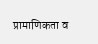प्रामाणिकता व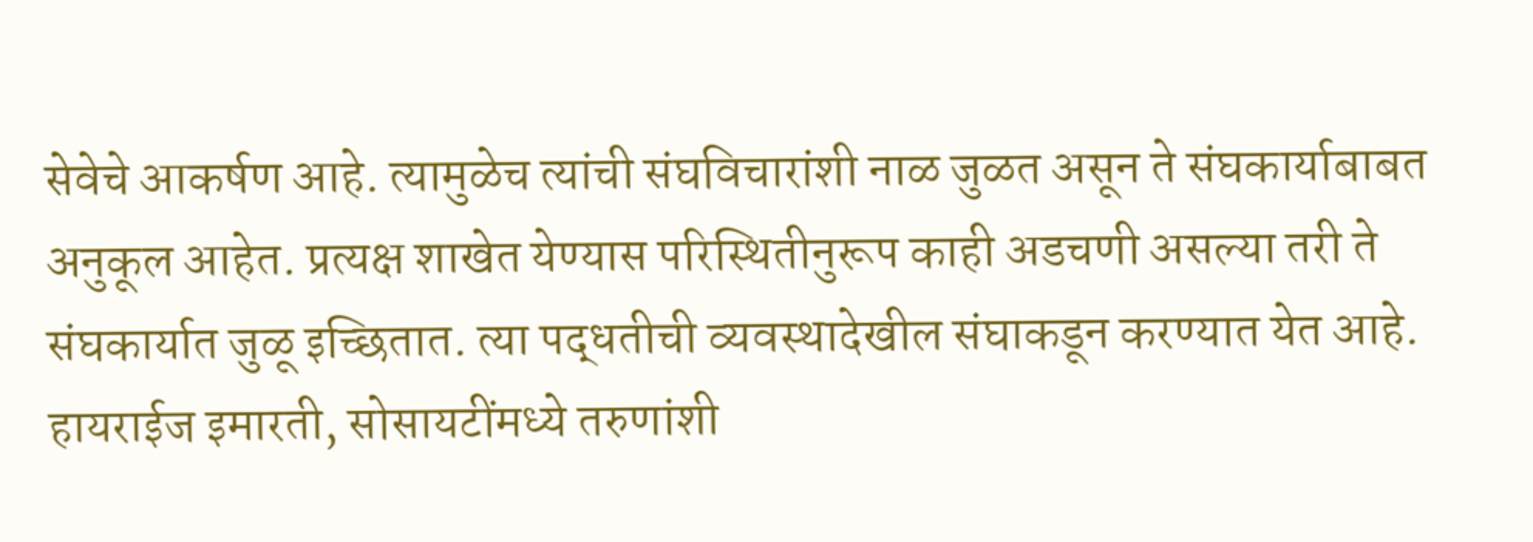सेवेचे आकर्षण आहे. त्यामुळेच त्यांची संघविचारांशी नाळ जुळत असून ते संघकार्याबाबत अनुकूल आहेत. प्रत्यक्ष शाखेत येण्यास परिस्थितीनुरूप काही अडचणी असल्या तरी ते संघकार्यात जुळू इच्छितात. त्या पद्धतीची व्यवस्थादेखील संघाकडून करण्यात येत आहे. हायराईज इमारती, सोसायटींमध्ये तरुणांशी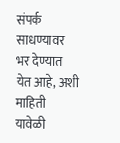संपर्क साधण्यावर भर देण्यात येत आहे, अशी माहिती यावेळी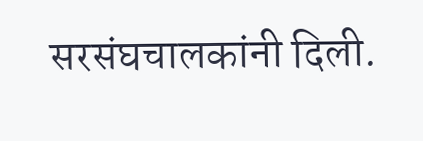सरसंघचालकांनी दिली.